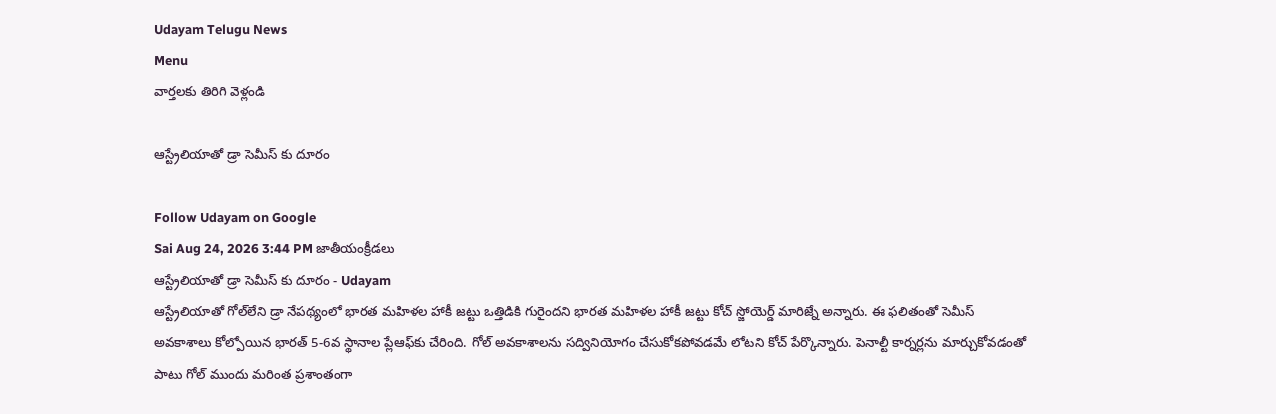Udayam Telugu News
Menu
వార్తలకు తిరిగి వెళ్లండి

ఆస్ట్రేలియాతో డ్రా సెమీస్ కు దూరం

Follow Udayam on Google
Sai Aug 24, 2026 3:44 PM జాతీయంక్రీడలు
ఆస్ట్రేలియాతో డ్రా సెమీస్ కు దూరం - Udayam
ఆస్ట్రేలియాతో గోల్‌లేని డ్రా నేపథ్యంలో భారత మహిళల హాకీ జట్టు ఒత్తిడికి గురైందని భారత మహిళల హాకీ జట్టు కోచ్‌ స్జోయెర్డ్‌ మారిజ్నే అన్నారు. ఈ ఫలితంతో సెమీస్‌ అవకాశాలు కోల్పోయిన భారత్‌ 5-6వ స్థానాల ప్లేఆఫ్‌కు చేరింది. గోల్‌ అవకాశాలను సద్వినియోగం చేసుకోకపోవడమే లోటని కోచ్‌ పేర్కొన్నారు. పెనాల్టీ కార్నర్లను మార్చుకోవడంతో పాటు గోల్‌ ముందు మరింత ప్రశాంతంగా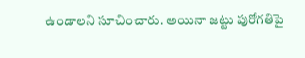ఉండాలని సూచించారు. అయినా జట్టు పురోగతిపై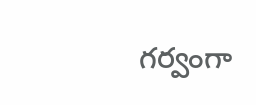గర్వంగా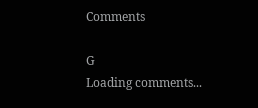Comments

G
Loading comments...